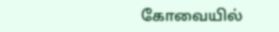கோவையில்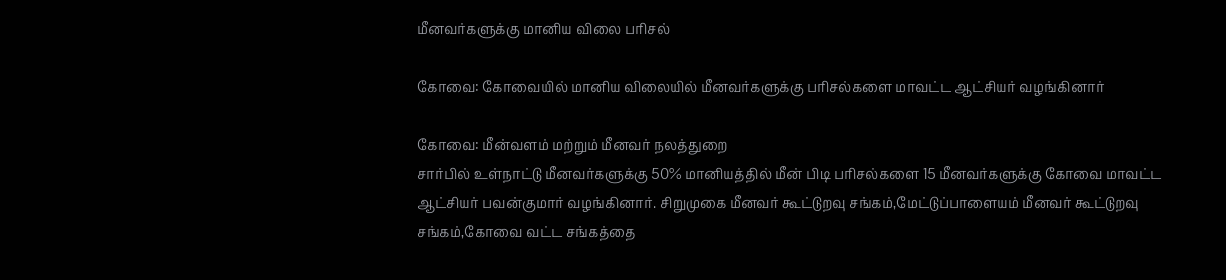மீனவர்களுக்கு மானிய விலை பரிசல்

கோவை: கோவையில் மானிய விலையில் மீனவர்களுக்கு பரிசல்களை மாவட்ட ஆட்சியர் வழங்கினார்

கோவை: மீன்வளம் மற்றும் மீனவர் நலத்துறை
சார்பில் உள்நாட்டு மீனவர்களுக்கு 50% மானியத்தில் மீன் பிடி பரிசல்களை 15 மீனவர்களுக்கு கோவை மாவட்ட ஆட்சியர் பவன்குமார் வழங்கினார். சிறுமுகை மீனவர் கூட்டுறவு சங்கம்,மேட்டுப்பாளையம் மீனவர் கூட்டுறவு சங்கம்,கோவை வட்ட சங்கத்தை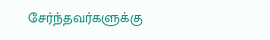சேர்ந்தவர்களுக்கு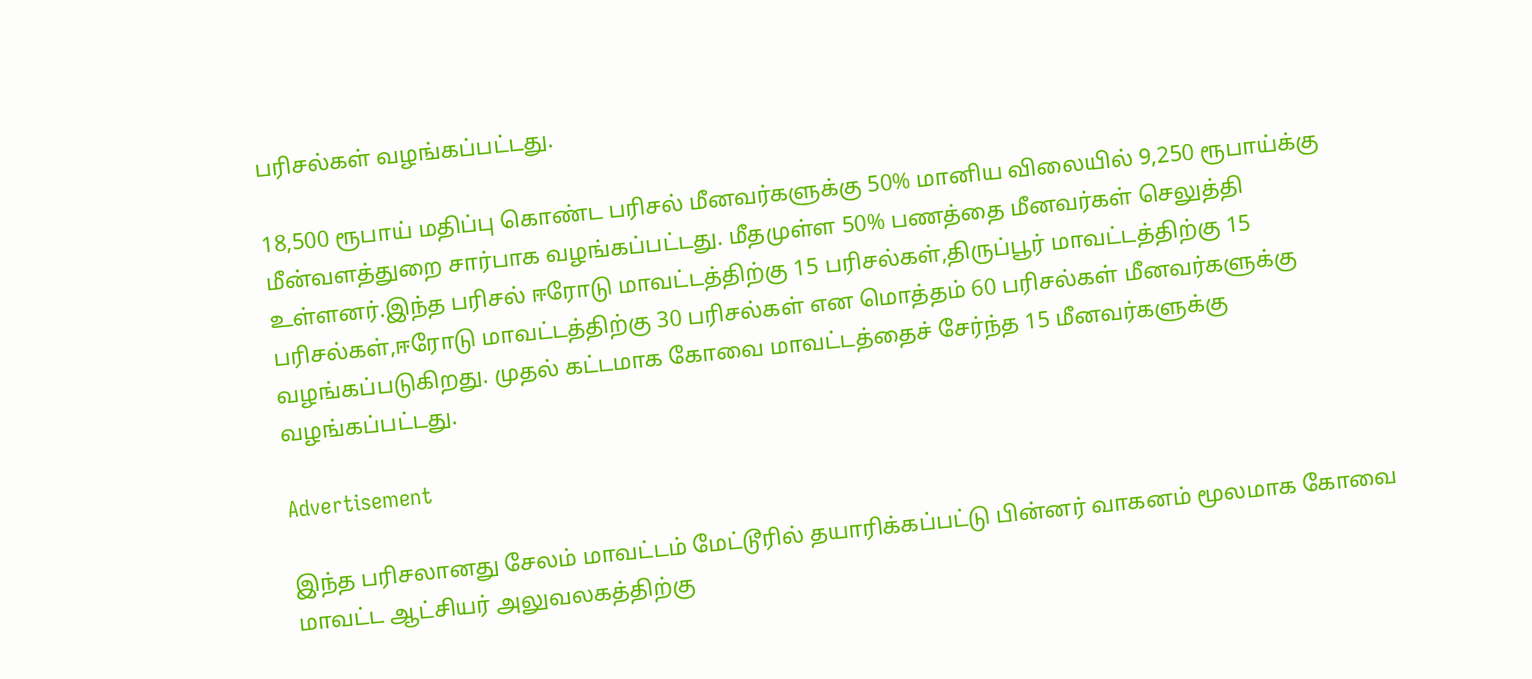பரிசல்கள் வழங்கப்பட்டது.

18,500 ரூபாய் மதிப்பு கொண்ட பரிசல் மீனவர்களுக்கு 50% மானிய விலையில் 9,250 ரூபாய்க்கு மீன்வளத்துறை சார்பாக வழங்கப்பட்டது. மீதமுள்ள 50% பணத்தை மீனவர்கள் செலுத்தி உள்ளனர்.இந்த பரிசல் ஈரோடு மாவட்டத்திற்கு 15 பரிசல்கள்,திருப்பூர் மாவட்டத்திற்கு 15 பரிசல்கள்,ஈரோடு மாவட்டத்திற்கு 30 பரிசல்கள் என மொத்தம் 60 பரிசல்கள் மீனவர்களுக்கு வழங்கப்படுகிறது. முதல் கட்டமாக கோவை மாவட்டத்தைச் சேர்ந்த 15 மீனவர்களுக்கு வழங்கப்பட்டது.

Advertisement

இந்த பரிசலானது சேலம் மாவட்டம் மேட்டூரில் தயாரிக்கப்பட்டு பின்னர் வாகனம் மூலமாக கோவை மாவட்ட ஆட்சியர் அலுவலகத்திற்கு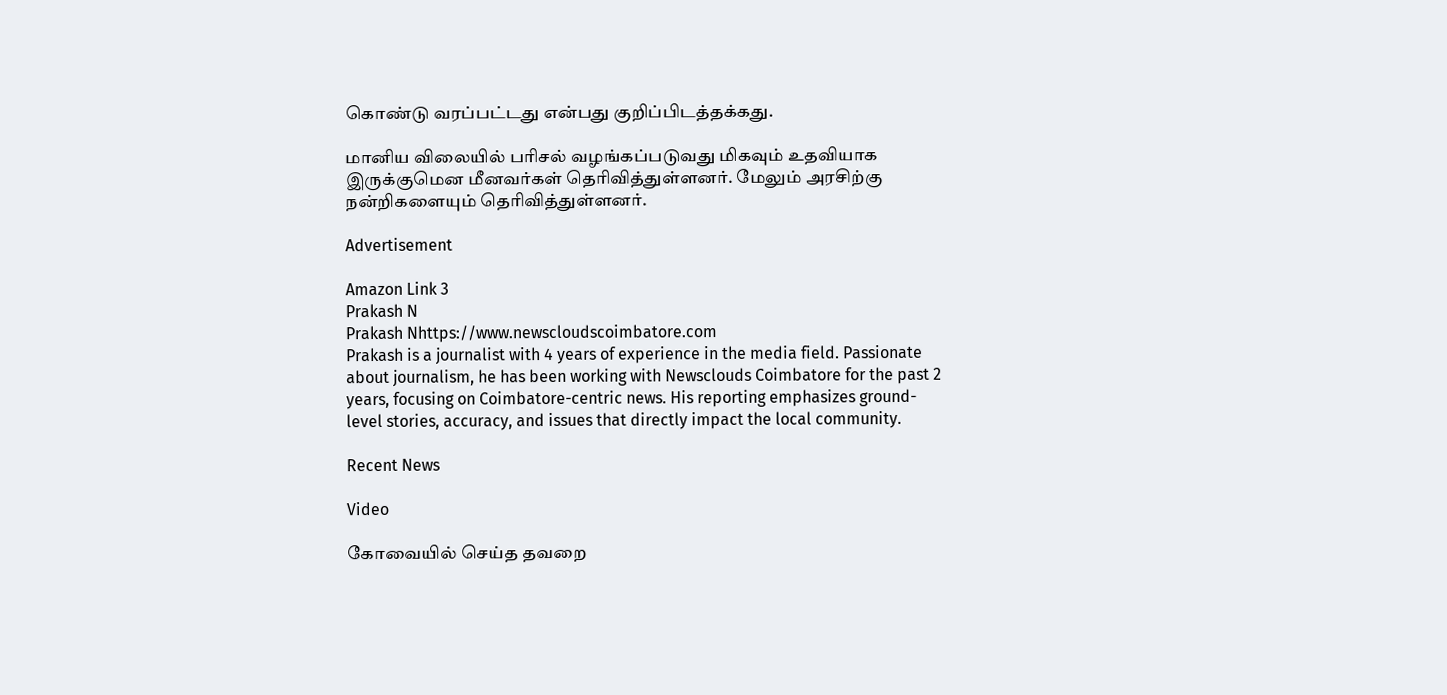கொண்டு வரப்பட்டது என்பது குறிப்பிடத்தக்கது.

மானிய விலையில் பரிசல் வழங்கப்படுவது மிகவும் உதவியாக இருக்குமென மீனவர்கள் தெரிவித்துள்ளனர். மேலும் அரசிற்கு நன்றிகளையும் தெரிவித்துள்ளனர்.

Advertisement

Amazon Link 3
Prakash N
Prakash Nhttps://www.newscloudscoimbatore.com
Prakash is a journalist with 4 years of experience in the media field. Passionate about journalism, he has been working with Newsclouds Coimbatore for the past 2 years, focusing on Coimbatore-centric news. His reporting emphasizes ground-level stories, accuracy, and issues that directly impact the local community.

Recent News

Video

கோவையில் செய்த தவறை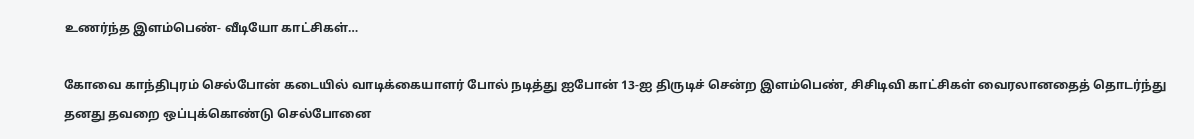உணர்ந்த இளம்பெண்- வீடியோ காட்சிகள்…

கோவை காந்திபுரம் செல்போன் கடையில் வாடிக்கையாளர் போல் நடித்து ஐபோன் 13-ஐ திருடிச் சென்ற இளம்பெண், சிசிடிவி காட்சிகள் வைரலானதைத் தொடர்ந்து தனது தவறை ஒப்புக்கொண்டு செல்போனை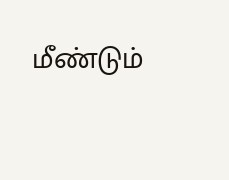மீண்டும்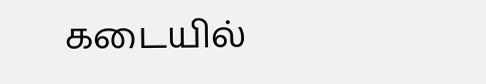கடையில்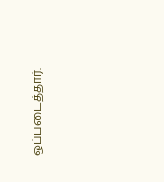ஒப்படைத்தார்.